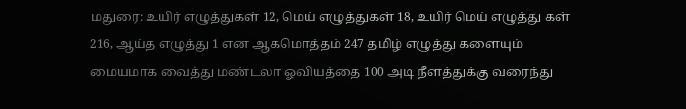மதுரை: உயிர் எழுத்துகள் 12, மெய் எழுத்துகள் 18, உயிர் மெய் எழுத்து கள் 216, ஆய்த எழுத்து 1 என ஆகமொத்தம் 247 தமிழ் எழுத்து களையும் மையமாக வைத்து மண்டலா ஓவியத்தை 100 அடி நீளத்துக்கு வரைந்து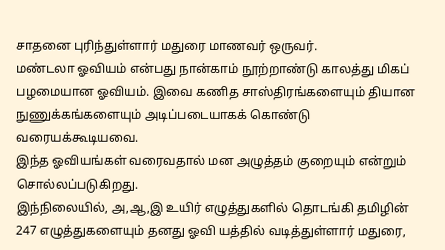சாதனை புரிந்துள்ளார் மதுரை மாணவர் ஒருவர்.
மண்டலா ஓவியம் என்பது நான்காம் நூற்றாண்டு காலத்து மிகப் பழமையான ஓவியம். இவை கணித சாஸ்திரங்களையும் தியான நுணுக்கங்களையும் அடிப்படையாகக் கொண்டு வரையக்கூடியவை.
இந்த ஓவியங்கள் வரைவதால் மன அழுத்தம் குறையும் என்றும் சொல்லப்படுகிறது.
இந்நிலையில், அ,ஆ,இ உயிர் எழுத்துகளில் தொடங்கி தமிழின் 247 எழுத்துகளையும் தனது ஓவி யத்தில் வடித்துள்ளார் மதுரை,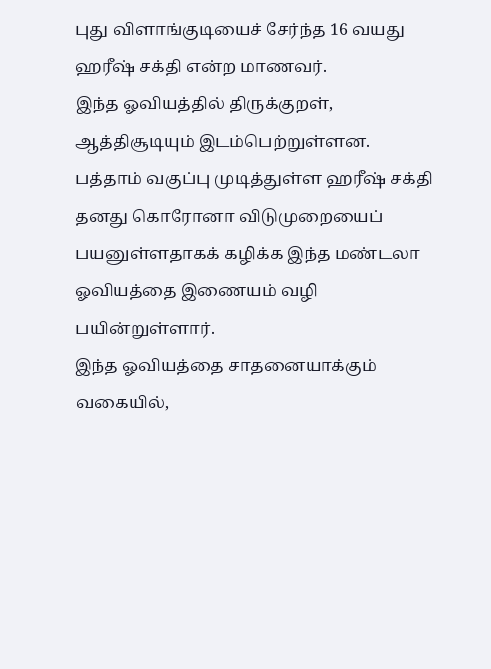புது விளாங்குடியைச் சேர்ந்த 16 வயது ஹரீஷ் சக்தி என்ற மாணவர்.
இந்த ஓவியத்தில் திருக்குறள், ஆத்திசூடியும் இடம்பெற்றுள்ளன.
பத்தாம் வகுப்பு முடித்துள்ள ஹரீஷ் சக்தி தனது கொரோனா விடுமுறையைப் பயனுள்ளதாகக் கழிக்க இந்த மண்டலா ஓவியத்தை இணையம் வழி பயின்றுள்ளார்.
இந்த ஓவியத்தை சாதனையாக்கும் வகையில்,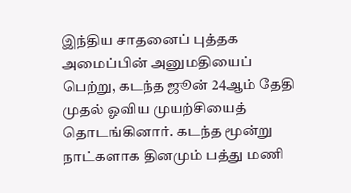இந்திய சாதனைப் புத்தக அமைப்பின் அனுமதியைப் பெற்று, கடந்த ஜூன் 24ஆம் தேதி முதல் ஓவிய முயற்சியைத் தொடங்கினார். கடந்த மூன்று நாட்களாக தினமும் பத்து மணி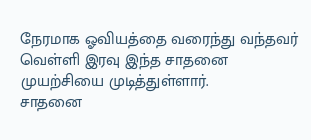நேரமாக ஓவியத்தை வரைந்து வந்தவர் வெள்ளி இரவு இந்த சாதனை முயற்சியை முடித்துள்ளார்.
சாதனை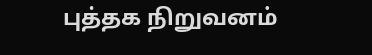புத்தக நிறுவனம்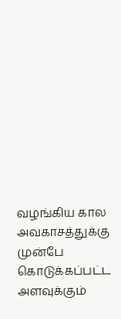வழங்கிய கால அவகாசத்துக்கு முன்பே கொடுக்கப்பட்ட அளவுக்கும்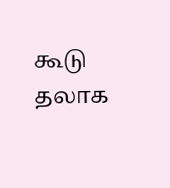கூடு தலாக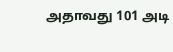அதாவது 101 அடி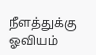நீளத்துக்கு ஓவியம்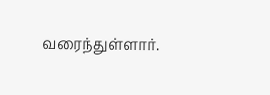வரைந்துள்ளார்.